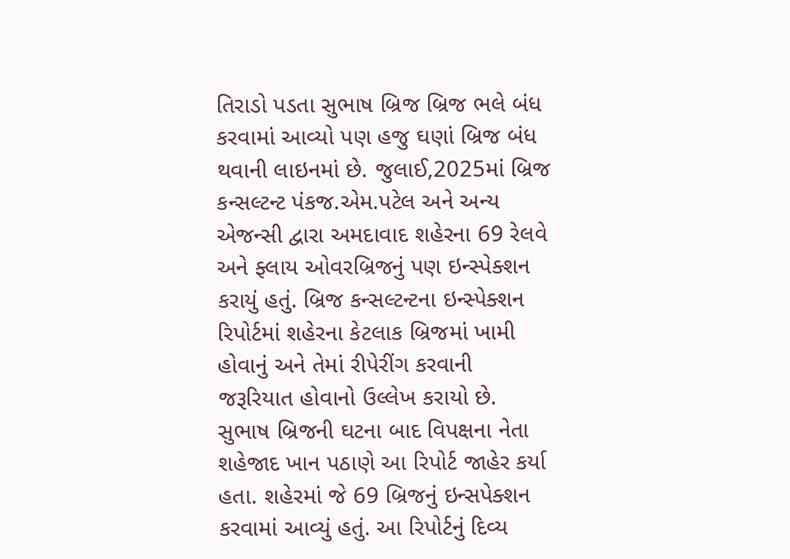તિરાડો પડતા સુભાષ બ્રિજ બ્રિજ ભલે બંધ કરવામાં આવ્યો પણ હજુ ઘણાં બ્રિજ બંધ થવાની લાઇનમાં છે. જુલાઈ,2025માં બ્રિજ કન્સલ્ટન્ટ પંકજ.એમ.પટેલ અને અન્ય એજન્સી દ્વારા અમદાવાદ શહેરના 69 રેલવે અને ફ્લાય ઓવરબ્રિજનું પણ ઇન્સ્પેક્શન કરાયું હતું. બ્રિજ કન્સલ્ટન્ટના ઇન્સ્પેક્શન રિપોર્ટમાં શહેરના કેટલાક બ્રિજમાં ખામી હોવાનું અને તેમાં રીપેરીંગ કરવાની જરૂરિયાત હોવાનો ઉલ્લેખ કરાયો છે. સુભાષ બ્રિજની ઘટના બાદ વિપક્ષના નેતા શહેજાદ ખાન પઠાણે આ રિપોર્ટ જાહેર કર્યા હતા. શહેરમાં જે 69 બ્રિજનું ઇન્સપેક્શન કરવામાં આવ્યું હતું. આ રિપોર્ટનું દિવ્ય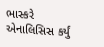ભાસ્કરે એનાલિસિસ કર્યું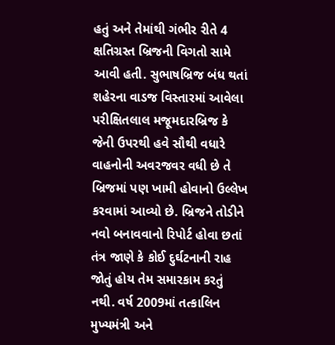હતું અને તેમાંથી ગંભીર રીતે 4 ક્ષતિગ્રસ્ત બ્રિજની વિગતો સામે આવી હતી. સુભાષબ્રિજ બંધ થતાં શહેરના વાડજ વિસ્તારમાં આવેલા પરીક્ષિતલાલ મજૂમદારબ્રિજ કે જેની ઉપરથી હવે સૌથી વધારે વાહનોની અવરજવર વધી છે તે બ્રિજમાં પણ ખામી હોવાનો ઉલ્લેખ કરવામાં આવ્યો છે. બ્રિજને તોડીને નવો બનાવવાનો રિપોર્ટ હોવા છતાં તંત્ર જાણે કે કોઈ દુર્ઘટનાની રાહ જોતું હોય તેમ સમારકામ કરતું નથી. વર્ષ 2009માં તત્કાલિન મુખ્યમંત્રી અને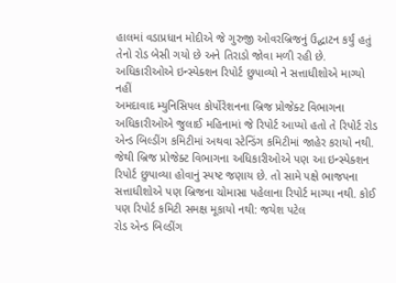હાલમાં વડાપ્રધાન મોદીએ જે ગુરુજી ઓવરબ્રિજનું ઉદ્ઘાટન કર્યું હતું તેનો રોડ બેસી ગયો છે અને તિરાડો જોવા મળી રહી છે. અધિકારીઓએ ઇન્સ્પેક્શન રિપોર્ટ છુપાવ્યો ને સત્તાધીશોએ માગ્યો નહીં
અમદાવાદ મ્યુનિસિપલ કોર્પોરેશનના બ્રિજ પ્રોજેક્ટ વિભાગના અધિકારીઓએ જુલાઈ મહિનામાં જે રિપોર્ટ આપ્યો હતો તે રિપોર્ટ રોડ એન્ડ બિલ્ડીંગ કમિટીમાં અથવા સ્ટેન્ડિંગ કમિટીમાં જાહેર કરાયો નથી. જેથી બ્રિજ પ્રોજેક્ટ વિભાગના અધિકારીઓએ પણ આ ઇન્સ્પેક્શન રિપોર્ટ છુપાવ્યા હોવાનું સ્પષ્ટ જણાય છે. તો સામે પક્ષે ભાજપના સત્તાધીશોએ પણ બ્રિજના ચોમાસા પહેલાના રિપોર્ટ માગ્યા નથી. કોઈ પણ રિપોર્ટ કમિટી સમક્ષ મૂકાયો નથી: જયેશ પટેલ
રોડ એન્ડ બિલ્ડીંગ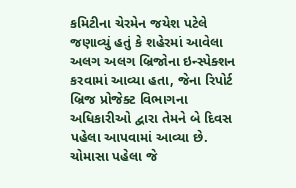કમિટીના ચેરમેન જયેશ પટેલે જણાવ્યું હતું કે શહેરમાં આવેલા અલગ અલગ બ્રિજોના ઇન્સ્પેક્શન કરવામાં આવ્યા હતા, જેના રિપોર્ટ બ્રિજ પ્રોજેક્ટ વિભાગના અધિકારીઓ દ્વારા તેમને બે દિવસ પહેલા આપવામાં આવ્યા છે. ચોમાસા પહેલા જે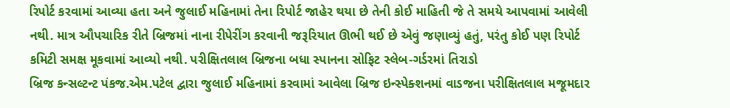રિપોર્ટ કરવામાં આવ્યા હતા અને જુલાઈ મહિનામાં તેના રિપોર્ટ જાહેર થયા છે તેની કોઈ માહિતી જે તે સમયે આપવામાં આવેલી નથી. માત્ર ઔપચારિક રીતે બ્રિજમાં નાના રીપેરીંગ કરવાની જરૂરિયાત ઊભી થઈ છે એવું જણાવ્યું હતું, પરંતુ કોઈ પણ રિપોર્ટ કમિટી સમક્ષ મૂકવામાં આવ્યો નથી. પરીક્ષિતલાલ બ્રિજના બધા સ્પાનના સોફિટ સ્લેબ-ગર્ડરમાં તિરાડો
બ્રિજ કન્સલ્ટન્ટ પંકજ.એમ.પટેલ દ્વારા જુલાઈ મહિનામાં કરવામાં આવેલા બ્રિજ ઇન્સ્પેક્શનમાં વાડજના પરીક્ષિતલાલ મજૂમદાર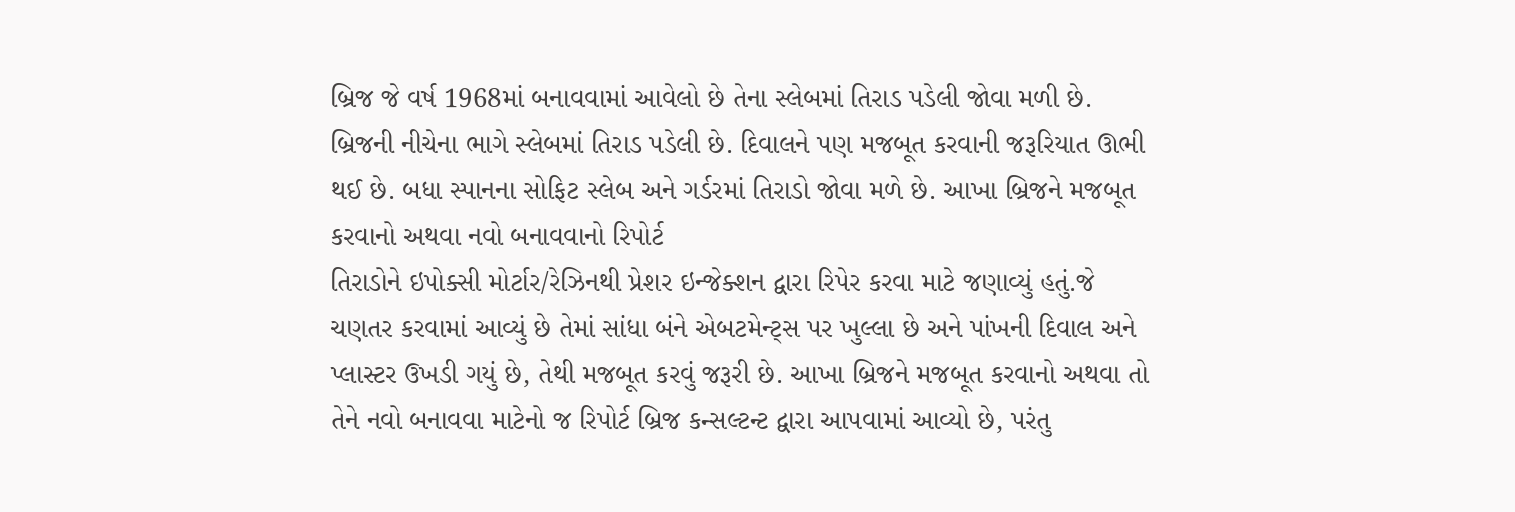બ્રિજ જે વર્ષ 1968માં બનાવવામાં આવેલો છે તેના સ્લેબમાં તિરાડ પડેલી જોવા મળી છે. બ્રિજની નીચેના ભાગે સ્લેબમાં તિરાડ પડેલી છે. દિવાલને પણ મજબૂત કરવાની જરૂરિયાત ઊભી થઈ છે. બધા સ્પાનના સોફિટ સ્લેબ અને ગર્ડરમાં તિરાડો જોવા મળે છે. આખા બ્રિજને મજબૂત કરવાનો અથવા નવો બનાવવાનો રિપોર્ટ
તિરાડોને ઇપોક્સી મોર્ટાર/રેઝિનથી પ્રેશર ઇન્જેક્શન દ્વારા રિપેર કરવા માટે જણાવ્યું હતું.જે ચણતર કરવામાં આવ્યું છે તેમાં સાંધા બંને એબટમેન્ટ્સ પર ખુલ્લા છે અને પાંખની દિવાલ અને પ્લાસ્ટર ઉખડી ગયું છે, તેથી મજબૂત કરવું જરૂરી છે. આખા બ્રિજને મજબૂત કરવાનો અથવા તો તેને નવો બનાવવા માટેનો જ રિપોર્ટ બ્રિજ કન્સલ્ટન્ટ દ્વારા આપવામાં આવ્યો છે, પરંતુ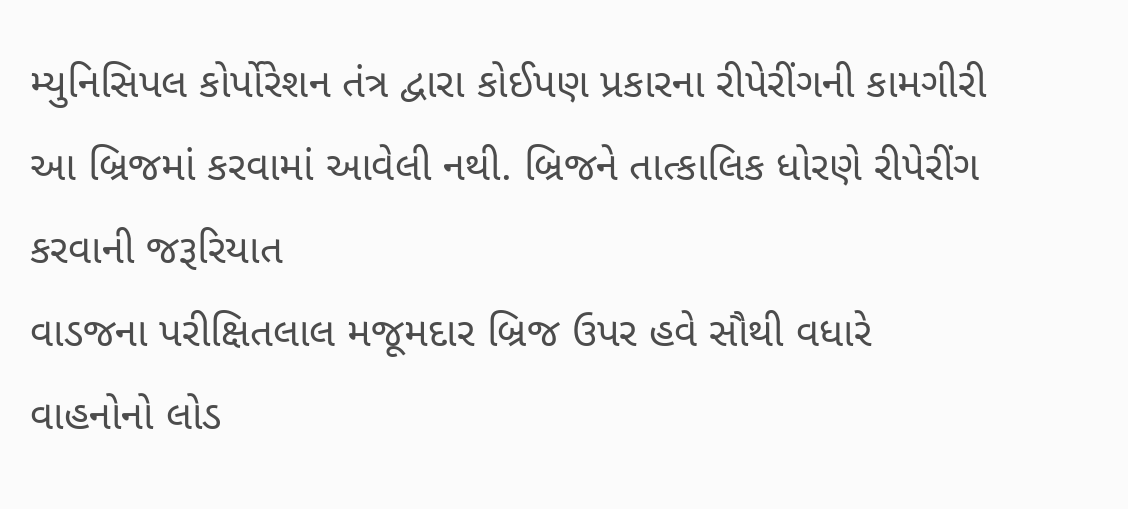મ્યુનિસિપલ કોર્પોરેશન તંત્ર દ્વારા કોઈપણ પ્રકારના રીપેરીંગની કામગીરી આ બ્રિજમાં કરવામાં આવેલી નથી. બ્રિજને તાત્કાલિક ધોરણે રીપેરીંગ કરવાની જરૂરિયાત
વાડજના પરીક્ષિતલાલ મજૂમદાર બ્રિજ ઉપર હવે સૌથી વધારે વાહનોનો લોડ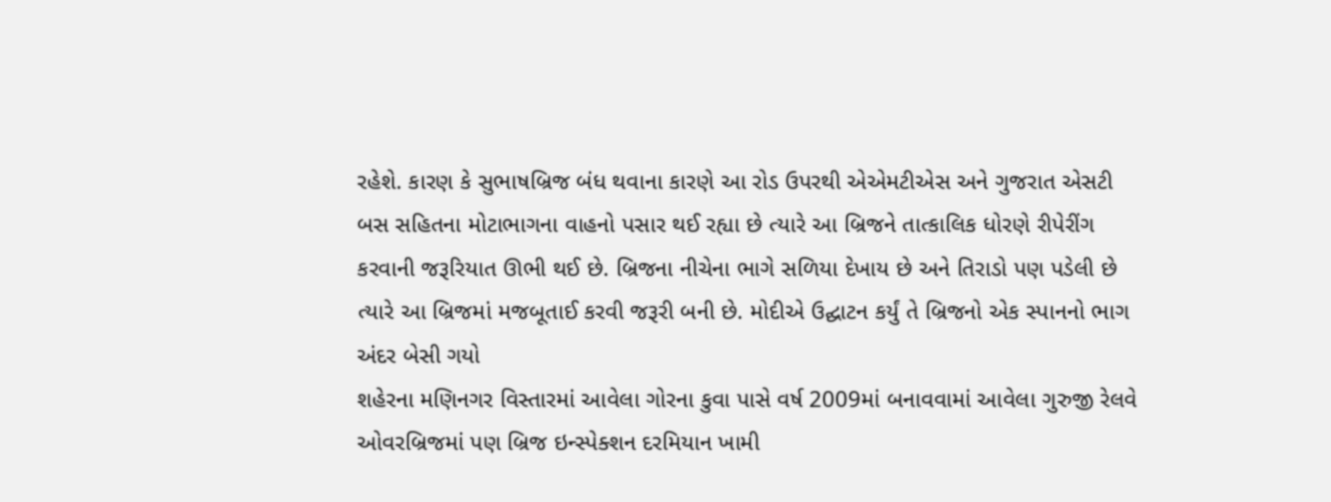રહેશે. કારણ કે સુભાષબ્રિજ બંધ થવાના કારણે આ રોડ ઉપરથી એએમટીએસ અને ગુજરાત એસટી બસ સહિતના મોટાભાગના વાહનો પસાર થઈ રહ્યા છે ત્યારે આ બ્રિજને તાત્કાલિક ધોરણે રીપેરીંગ કરવાની જરૂરિયાત ઊભી થઈ છે. બ્રિજના નીચેના ભાગે સળિયા દેખાય છે અને તિરાડો પણ પડેલી છે ત્યારે આ બ્રિજમાં મજબૂતાઈ કરવી જરૂરી બની છે. મોદીએ ઉદ્ઘાટન કર્યું તે બ્રિજનો એક સ્પાનનો ભાગ અંદર બેસી ગયો
શહેરના મણિનગર વિસ્તારમાં આવેલા ગોરના કુવા પાસે વર્ષ 2009માં બનાવવામાં આવેલા ગુરુજી રેલવે ઓવરબ્રિજમાં પણ બ્રિજ ઇન્સ્પેક્શન દરમિયાન ખામી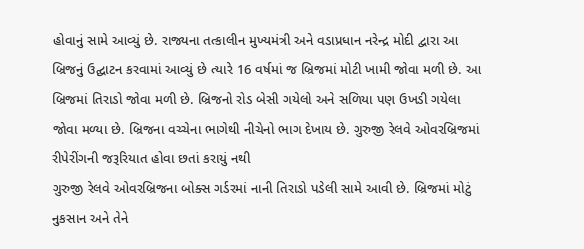હોવાનું સામે આવ્યું છે. રાજ્યના તત્કાલીન મુખ્યમંત્રી અને વડાપ્રધાન નરેન્દ્ર મોદી દ્વારા આ બ્રિજનું ઉદ્ઘાટન કરવામાં આવ્યું છે ત્યારે 16 વર્ષમાં જ બ્રિજમાં મોટી ખામી જોવા મળી છે. આ બ્રિજમાં તિરાડો જોવા મળી છે. બ્રિજનો રોડ બેસી ગયેલો અને સળિયા પણ ઉખડી ગયેલા જોવા મળ્યા છે. બ્રિજના વચ્ચેના ભાગેથી નીચેનો ભાગ દેખાય છે. ગુરુજી રેલવે ઓવરબ્રિજમાં રીપેરીંગની જરૂરિયાત હોવા છતાં કરાયું નથી
ગુરુજી રેલવે ઓવરબ્રિજના બોક્સ ગર્ડરમાં નાની તિરાડો પડેલી સામે આવી છે. બ્રિજમાં મોટું નુકસાન અને તેને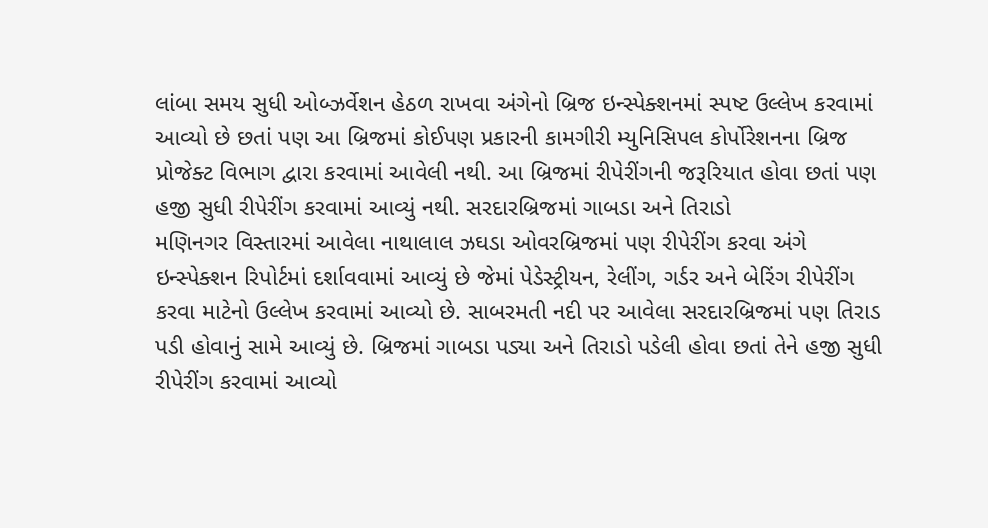લાંબા સમય સુધી ઓબ્ઝર્વેશન હેઠળ રાખવા અંગેનો બ્રિજ ઇન્સ્પેક્શનમાં સ્પષ્ટ ઉલ્લેખ કરવામાં આવ્યો છે છતાં પણ આ બ્રિજમાં કોઈપણ પ્રકારની કામગીરી મ્યુનિસિપલ કોર્પોરેશનના બ્રિજ પ્રોજેક્ટ વિભાગ દ્વારા કરવામાં આવેલી નથી. આ બ્રિજમાં રીપેરીંગની જરૂરિયાત હોવા છતાં પણ હજી સુધી રીપેરીંગ કરવામાં આવ્યું નથી. સરદારબ્રિજમાં ગાબડા અને તિરાડો
મણિનગર વિસ્તારમાં આવેલા નાથાલાલ ઝઘડા ઓવરબ્રિજમાં પણ રીપેરીંગ કરવા અંગે ઇન્સ્પેક્શન રિપોર્ટમાં દર્શાવવામાં આવ્યું છે જેમાં પેડેસ્ટ્રીયન, રેલીંગ, ગર્ડર અને બેરિંગ રીપેરીંગ કરવા માટેનો ઉલ્લેખ કરવામાં આવ્યો છે. સાબરમતી નદી પર આવેલા સરદારબ્રિજમાં પણ તિરાડ પડી હોવાનું સામે આવ્યું છે. બ્રિજમાં ગાબડા પડ્યા અને તિરાડો પડેલી હોવા છતાં તેને હજી સુધી રીપેરીંગ કરવામાં આવ્યો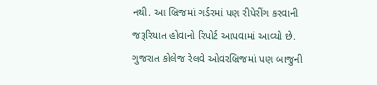નથી. આ બ્રિજમાં ગર્ડરમાં પણ રીપેરીંગ કરવાની જરૂરિયાત હોવાનો રિપોર્ટ આપવામાં આવ્યો છે. ગુજરાત કોલેજ રેલવે ઓવરબ્રિજમાં પણ બાજુની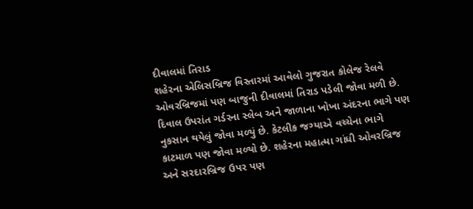દીવાલમાં તિરાડ
શહેરના એલિસબ્રિજ વિસ્તારમાં આવેલો ગુજરાત કોલેજ રેલવે ઓવરબ્રિજમાં પણ બાજુની દીવાલમાં તિરાડ પડેલી જોવા મળી છે. દિવાલ ઉપરાંત ગર્ડરના સ્લેબ અને જાળાના ખોખા અંદરના ભાગે પણ નુકસાન થયેલું જોવા મળ્યું છે. કેટલીક જગ્યાએ વચ્ચેના ભાગે કાટમાળ પણ જોવા મળ્યો છે. શહેરના મહાત્મા ગાંધી ઓવરબ્રિજ અને સરદારબ્રિજ ઉપર પણ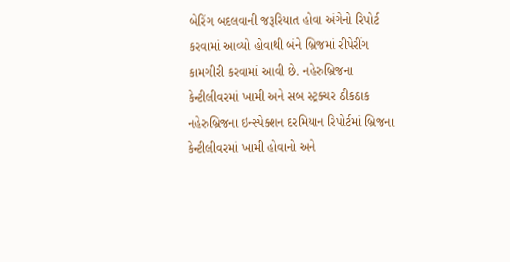બેરિંગ બદલવાની જરૂરિયાત હોવા અંગેનો રિપોર્ટ કરવામાં આવ્યો હોવાથી બંને બ્રિજમાં રીપેરીંગ કામગીરી કરવામાં આવી છે. નહેરુબ્રિજના કેન્ટીલીવરમાં ખામી અને સબ સ્ટ્રક્ચર ઠીકઠાક
નહેરુબ્રિજના ઇન્સ્પેક્શન દરમિયાન રિપોર્ટમાં બ્રિજના કેન્ટીલીવરમાં ખામી હોવાનો અને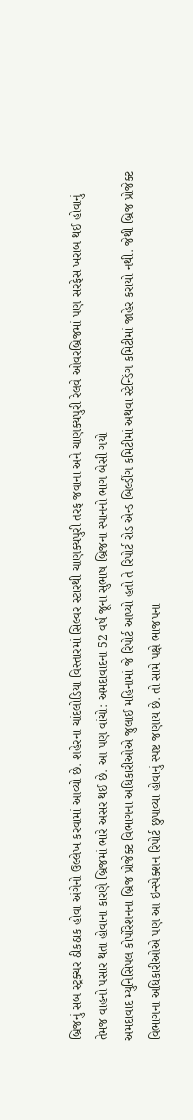બ્રિજનું સબ સ્ટ્રક્ચર ઠીકઠાક હોવા અંગેનો ઉલ્લેખ કરવામાં આવ્યો છે. શહેરના ચાંદલોડિયા વિસ્તારમાં સિલ્વર સ્ટારથી ચાણક્યપુરી તરફ જવાના અને ચાણક્યપુરી રેલવે ઓવરબ્રિજમાં પણ સરફેસ ખરાબ થઈ હોવાનું તેમજ વાહનો પસાર થતા હોવાના કારણે બ્રિજમાં ભારે અસર થઈ છે. આ પણ વાંચો: અમદાવાદના 52 વર્ષ જૂના સુભાષ બ્રિજના સ્પાનનો ભાગ બેસી ગયો
અમદાવાદ મ્યુનિસિપલ કોર્પોરેશનના બ્રિજ પ્રોજેક્ટ વિભાગના અધિકારીઓએ જુલાઈ મહિનામાં જે રિપોર્ટ આપ્યો હતો તે રિપોર્ટ રોડ એન્ડ બિલ્ડીંગ કમિટીમાં અથવા સ્ટેન્ડિંગ કમિટીમાં જાહેર કરાયો નથી. જેથી બ્રિજ પ્રોજેક્ટ વિભાગના અધિકારીઓએ પણ આ ઇન્સ્પેક્શન રિપોર્ટ છુપાવ્યા હોવાનું સ્પષ્ટ જણાય છે. તો સામે પક્ષે ભાજપના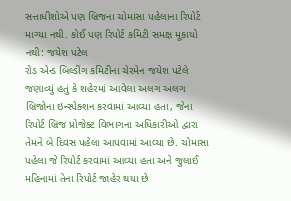સત્તાધીશોએ પણ બ્રિજના ચોમાસા પહેલાના રિપોર્ટ માગ્યા નથી. કોઈ પણ રિપોર્ટ કમિટી સમક્ષ મૂકાયો નથી: જયેશ પટેલ
રોડ એન્ડ બિલ્ડીંગ કમિટીના ચેરમેન જયેશ પટેલે જણાવ્યું હતું કે શહેરમાં આવેલા અલગ અલગ બ્રિજોના ઇન્સ્પેક્શન કરવામાં આવ્યા હતા, જેના રિપોર્ટ બ્રિજ પ્રોજેક્ટ વિભાગના અધિકારીઓ દ્વારા તેમને બે દિવસ પહેલા આપવામાં આવ્યા છે. ચોમાસા પહેલા જે રિપોર્ટ કરવામાં આવ્યા હતા અને જુલાઈ મહિનામાં તેના રિપોર્ટ જાહેર થયા છે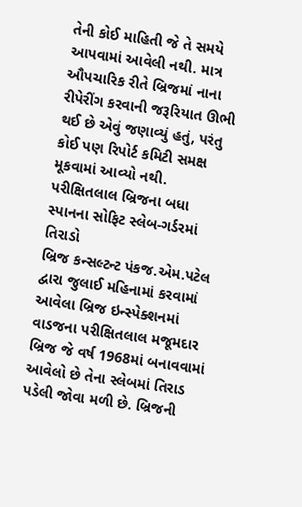તેની કોઈ માહિતી જે તે સમયે આપવામાં આવેલી નથી. માત્ર ઔપચારિક રીતે બ્રિજમાં નાના રીપેરીંગ કરવાની જરૂરિયાત ઊભી થઈ છે એવું જણાવ્યું હતું, પરંતુ કોઈ પણ રિપોર્ટ કમિટી સમક્ષ મૂકવામાં આવ્યો નથી. પરીક્ષિતલાલ બ્રિજના બધા સ્પાનના સોફિટ સ્લેબ-ગર્ડરમાં તિરાડો
બ્રિજ કન્સલ્ટન્ટ પંકજ.એમ.પટેલ દ્વારા જુલાઈ મહિનામાં કરવામાં આવેલા બ્રિજ ઇન્સ્પેક્શનમાં વાડજના પરીક્ષિતલાલ મજૂમદાર બ્રિજ જે વર્ષ 1968માં બનાવવામાં આવેલો છે તેના સ્લેબમાં તિરાડ પડેલી જોવા મળી છે. બ્રિજની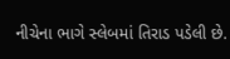નીચેના ભાગે સ્લેબમાં તિરાડ પડેલી છે.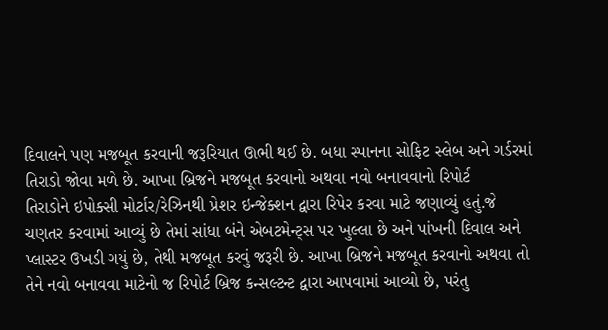દિવાલને પણ મજબૂત કરવાની જરૂરિયાત ઊભી થઈ છે. બધા સ્પાનના સોફિટ સ્લેબ અને ગર્ડરમાં તિરાડો જોવા મળે છે. આખા બ્રિજને મજબૂત કરવાનો અથવા નવો બનાવવાનો રિપોર્ટ
તિરાડોને ઇપોક્સી મોર્ટાર/રેઝિનથી પ્રેશર ઇન્જેક્શન દ્વારા રિપેર કરવા માટે જણાવ્યું હતું.જે ચણતર કરવામાં આવ્યું છે તેમાં સાંધા બંને એબટમેન્ટ્સ પર ખુલ્લા છે અને પાંખની દિવાલ અને પ્લાસ્ટર ઉખડી ગયું છે, તેથી મજબૂત કરવું જરૂરી છે. આખા બ્રિજને મજબૂત કરવાનો અથવા તો તેને નવો બનાવવા માટેનો જ રિપોર્ટ બ્રિજ કન્સલ્ટન્ટ દ્વારા આપવામાં આવ્યો છે, પરંતુ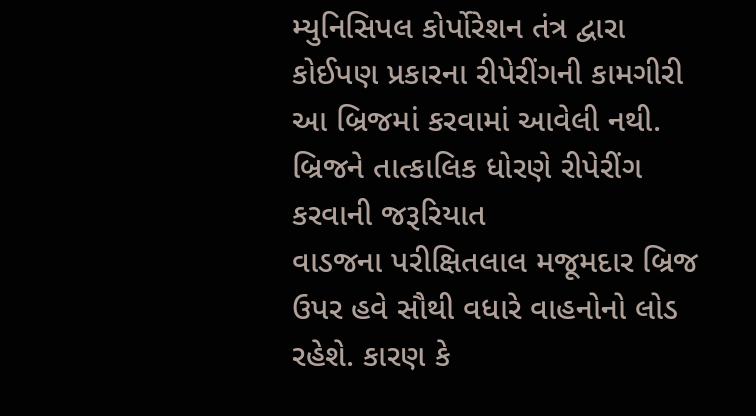મ્યુનિસિપલ કોર્પોરેશન તંત્ર દ્વારા કોઈપણ પ્રકારના રીપેરીંગની કામગીરી આ બ્રિજમાં કરવામાં આવેલી નથી. બ્રિજને તાત્કાલિક ધોરણે રીપેરીંગ કરવાની જરૂરિયાત
વાડજના પરીક્ષિતલાલ મજૂમદાર બ્રિજ ઉપર હવે સૌથી વધારે વાહનોનો લોડ રહેશે. કારણ કે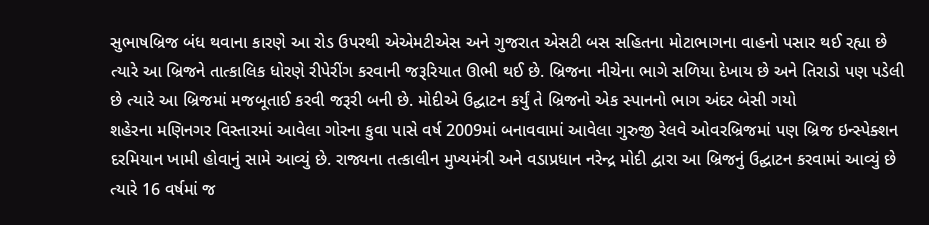સુભાષબ્રિજ બંધ થવાના કારણે આ રોડ ઉપરથી એએમટીએસ અને ગુજરાત એસટી બસ સહિતના મોટાભાગના વાહનો પસાર થઈ રહ્યા છે ત્યારે આ બ્રિજને તાત્કાલિક ધોરણે રીપેરીંગ કરવાની જરૂરિયાત ઊભી થઈ છે. બ્રિજના નીચેના ભાગે સળિયા દેખાય છે અને તિરાડો પણ પડેલી છે ત્યારે આ બ્રિજમાં મજબૂતાઈ કરવી જરૂરી બની છે. મોદીએ ઉદ્ઘાટન કર્યું તે બ્રિજનો એક સ્પાનનો ભાગ અંદર બેસી ગયો
શહેરના મણિનગર વિસ્તારમાં આવેલા ગોરના કુવા પાસે વર્ષ 2009માં બનાવવામાં આવેલા ગુરુજી રેલવે ઓવરબ્રિજમાં પણ બ્રિજ ઇન્સ્પેક્શન દરમિયાન ખામી હોવાનું સામે આવ્યું છે. રાજ્યના તત્કાલીન મુખ્યમંત્રી અને વડાપ્રધાન નરેન્દ્ર મોદી દ્વારા આ બ્રિજનું ઉદ્ઘાટન કરવામાં આવ્યું છે ત્યારે 16 વર્ષમાં જ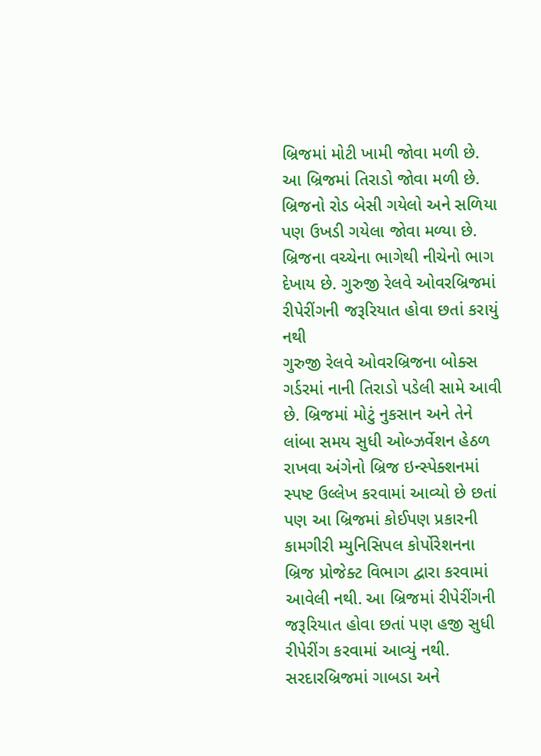બ્રિજમાં મોટી ખામી જોવા મળી છે. આ બ્રિજમાં તિરાડો જોવા મળી છે. બ્રિજનો રોડ બેસી ગયેલો અને સળિયા પણ ઉખડી ગયેલા જોવા મળ્યા છે. બ્રિજના વચ્ચેના ભાગેથી નીચેનો ભાગ દેખાય છે. ગુરુજી રેલવે ઓવરબ્રિજમાં રીપેરીંગની જરૂરિયાત હોવા છતાં કરાયું નથી
ગુરુજી રેલવે ઓવરબ્રિજના બોક્સ ગર્ડરમાં નાની તિરાડો પડેલી સામે આવી છે. બ્રિજમાં મોટું નુકસાન અને તેને લાંબા સમય સુધી ઓબ્ઝર્વેશન હેઠળ રાખવા અંગેનો બ્રિજ ઇન્સ્પેક્શનમાં સ્પષ્ટ ઉલ્લેખ કરવામાં આવ્યો છે છતાં પણ આ બ્રિજમાં કોઈપણ પ્રકારની કામગીરી મ્યુનિસિપલ કોર્પોરેશનના બ્રિજ પ્રોજેક્ટ વિભાગ દ્વારા કરવામાં આવેલી નથી. આ બ્રિજમાં રીપેરીંગની જરૂરિયાત હોવા છતાં પણ હજી સુધી રીપેરીંગ કરવામાં આવ્યું નથી. સરદારબ્રિજમાં ગાબડા અને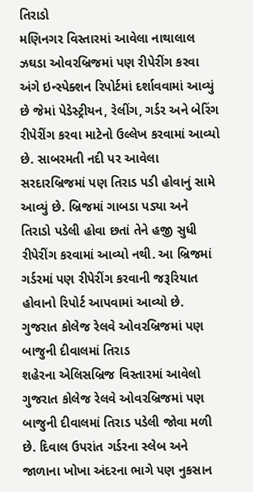તિરાડો
મણિનગર વિસ્તારમાં આવેલા નાથાલાલ ઝઘડા ઓવરબ્રિજમાં પણ રીપેરીંગ કરવા અંગે ઇન્સ્પેક્શન રિપોર્ટમાં દર્શાવવામાં આવ્યું છે જેમાં પેડેસ્ટ્રીયન, રેલીંગ, ગર્ડર અને બેરિંગ રીપેરીંગ કરવા માટેનો ઉલ્લેખ કરવામાં આવ્યો છે. સાબરમતી નદી પર આવેલા સરદારબ્રિજમાં પણ તિરાડ પડી હોવાનું સામે આવ્યું છે. બ્રિજમાં ગાબડા પડ્યા અને તિરાડો પડેલી હોવા છતાં તેને હજી સુધી રીપેરીંગ કરવામાં આવ્યો નથી. આ બ્રિજમાં ગર્ડરમાં પણ રીપેરીંગ કરવાની જરૂરિયાત હોવાનો રિપોર્ટ આપવામાં આવ્યો છે. ગુજરાત કોલેજ રેલવે ઓવરબ્રિજમાં પણ બાજુની દીવાલમાં તિરાડ
શહેરના એલિસબ્રિજ વિસ્તારમાં આવેલો ગુજરાત કોલેજ રેલવે ઓવરબ્રિજમાં પણ બાજુની દીવાલમાં તિરાડ પડેલી જોવા મળી છે. દિવાલ ઉપરાંત ગર્ડરના સ્લેબ અને જાળાના ખોખા અંદરના ભાગે પણ નુકસાન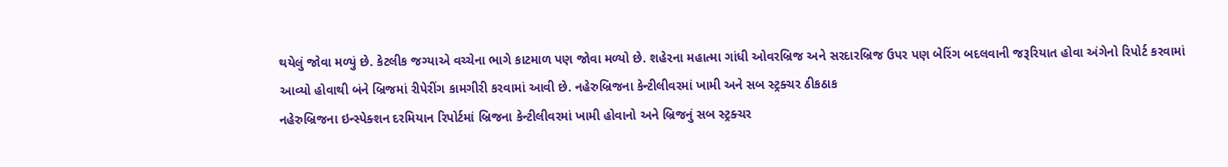થયેલું જોવા મળ્યું છે. કેટલીક જગ્યાએ વચ્ચેના ભાગે કાટમાળ પણ જોવા મળ્યો છે. શહેરના મહાત્મા ગાંધી ઓવરબ્રિજ અને સરદારબ્રિજ ઉપર પણ બેરિંગ બદલવાની જરૂરિયાત હોવા અંગેનો રિપોર્ટ કરવામાં આવ્યો હોવાથી બંને બ્રિજમાં રીપેરીંગ કામગીરી કરવામાં આવી છે. નહેરુબ્રિજના કેન્ટીલીવરમાં ખામી અને સબ સ્ટ્રક્ચર ઠીકઠાક
નહેરુબ્રિજના ઇન્સ્પેક્શન દરમિયાન રિપોર્ટમાં બ્રિજના કેન્ટીલીવરમાં ખામી હોવાનો અને બ્રિજનું સબ સ્ટ્રક્ચર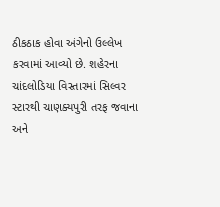ઠીકઠાક હોવા અંગેનો ઉલ્લેખ કરવામાં આવ્યો છે. શહેરના ચાંદલોડિયા વિસ્તારમાં સિલ્વર સ્ટારથી ચાણક્યપુરી તરફ જવાના અને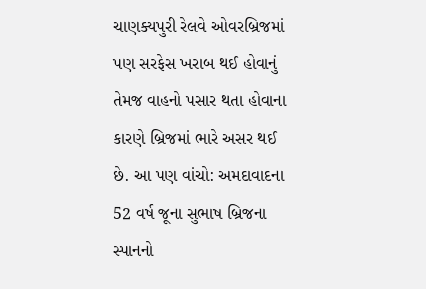ચાણક્યપુરી રેલવે ઓવરબ્રિજમાં પણ સરફેસ ખરાબ થઈ હોવાનું તેમજ વાહનો પસાર થતા હોવાના કારણે બ્રિજમાં ભારે અસર થઈ છે. આ પણ વાંચો: અમદાવાદના 52 વર્ષ જૂના સુભાષ બ્રિજના સ્પાનનો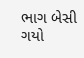ભાગ બેસી ગયો